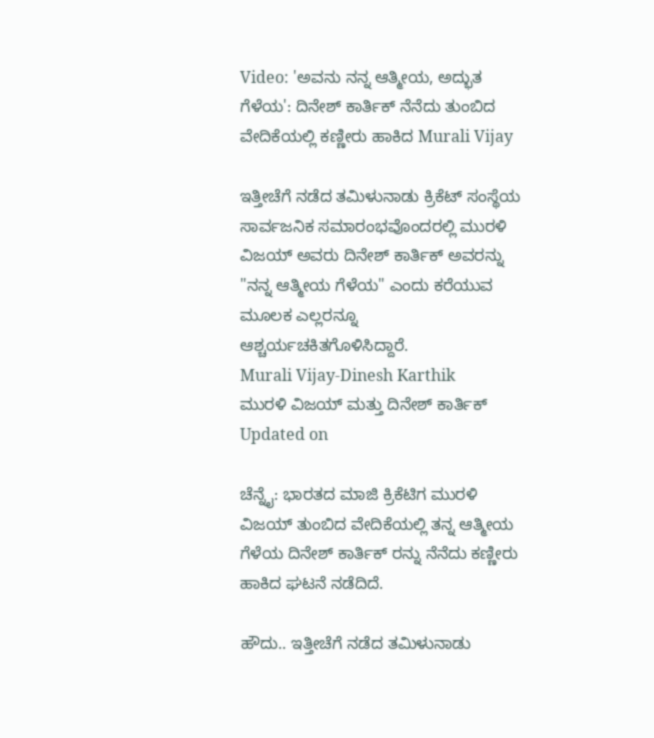Video: 'ಅವನು ನನ್ನ ಆತ್ಮೀಯ, ಅದ್ಭುತ ಗೆಳೆಯ': ದಿನೇಶ್ ಕಾರ್ತಿಕ್ ನೆನೆದು ತುಂಬಿದ ವೇದಿಕೆಯಲ್ಲಿ ಕಣ್ಣೀರು ಹಾಕಿದ Murali Vijay

ಇತ್ತೀಚೆಗೆ ನಡೆದ ತಮಿಳುನಾಡು ಕ್ರಿಕೆಟ್ ಸಂಸ್ಥೆಯ ಸಾರ್ವಜನಿಕ ಸಮಾರಂಭವೊಂದರಲ್ಲಿ ಮುರಳಿ ವಿಜಯ್ ಅವರು ದಿನೇಶ್ ಕಾರ್ತಿಕ್ ಅವರನ್ನು "ನನ್ನ ಆತ್ಮೀಯ ಗೆಳೆಯ" ಎಂದು ಕರೆಯುವ ಮೂಲಕ ಎಲ್ಲರನ್ನೂ ಆಶ್ಚರ್ಯಚಕಿತಗೊಳಿಸಿದ್ದಾರೆ.
Murali Vijay-Dinesh Karthik
ಮುರಳಿ ವಿಜಯ್ ಮತ್ತು ದಿನೇಶ್ ಕಾರ್ತಿಕ್
Updated on

ಚೆನ್ನೈ: ಭಾರತದ ಮಾಜಿ ಕ್ರಿಕೆಟಿಗ ಮುರಳಿ ವಿಜಯ್ ತುಂಬಿದ ವೇದಿಕೆಯಲ್ಲಿ ತನ್ನ ಆತ್ಮೀಯ ಗೆಳೆಯ ದಿನೇಶ್ ಕಾರ್ತಿಕ್ ರನ್ನು ನೆನೆದು ಕಣ್ಣೀರು ಹಾಕಿದ ಘಟನೆ ನಡೆದಿದೆ.

ಹೌದು.. ಇತ್ತೀಚೆಗೆ ನಡೆದ ತಮಿಳುನಾಡು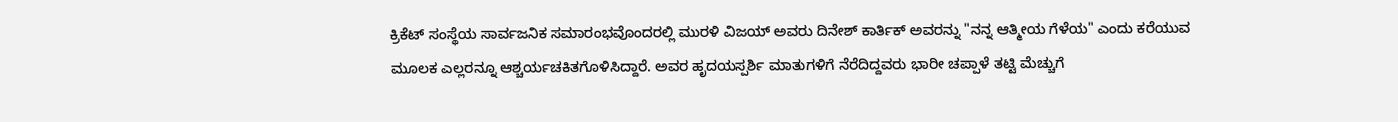ಕ್ರಿಕೆಟ್ ಸಂಸ್ಥೆಯ ಸಾರ್ವಜನಿಕ ಸಮಾರಂಭವೊಂದರಲ್ಲಿ ಮುರಳಿ ವಿಜಯ್ ಅವರು ದಿನೇಶ್ ಕಾರ್ತಿಕ್ ಅವರನ್ನು "ನನ್ನ ಆತ್ಮೀಯ ಗೆಳೆಯ" ಎಂದು ಕರೆಯುವ ಮೂಲಕ ಎಲ್ಲರನ್ನೂ ಆಶ್ಚರ್ಯಚಕಿತಗೊಳಿಸಿದ್ದಾರೆ. ಅವರ ಹೃದಯಸ್ಪರ್ಶಿ ಮಾತುಗಳಿಗೆ ನೆರೆದಿದ್ದವರು ಭಾರೀ ಚಪ್ಪಾಳೆ ತಟ್ಟಿ ಮೆಚ್ಚುಗೆ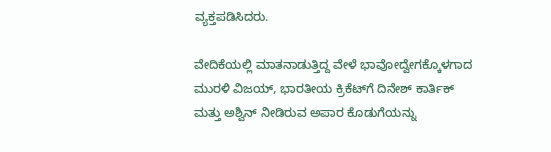ವ್ಯಕ್ತಪಡಿಸಿದರು.

ವೇದಿಕೆಯಲ್ಲಿ ಮಾತನಾಡುತ್ತಿದ್ದ ವೇಳೆ ಭಾವೋದ್ವೇಗಕ್ಕೊಳಗಾದ ಮುರಳಿ ವಿಜಯ್, ಭಾರತೀಯ ಕ್ರಿಕೆಟ್‌ಗೆ ದಿನೇಶ್ ಕಾರ್ತಿಕ್ ಮತ್ತು ಅಶ್ವಿನ್ ನೀಡಿರುವ ಅಪಾರ ಕೊಡುಗೆಯನ್ನು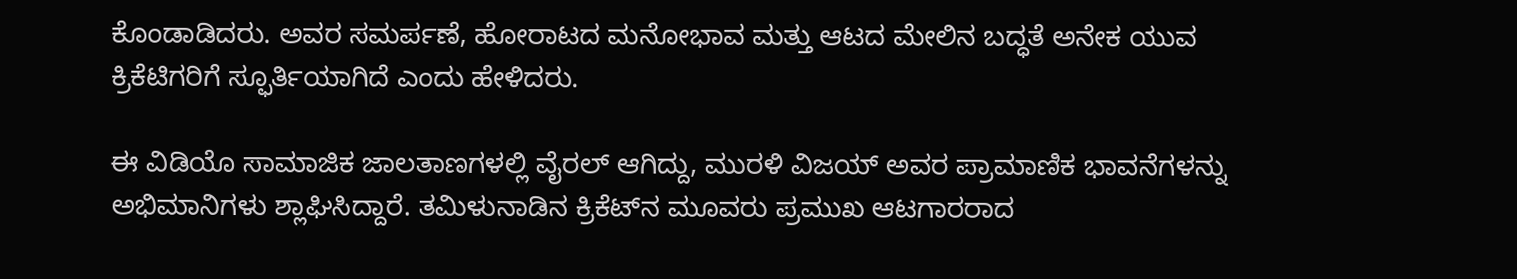ಕೊಂಡಾಡಿದರು. ಅವರ ಸಮರ್ಪಣೆ, ಹೋರಾಟದ ಮನೋಭಾವ ಮತ್ತು ಆಟದ ಮೇಲಿನ ಬದ್ಧತೆ ಅನೇಕ ಯುವ ಕ್ರಿಕೆಟಿಗರಿಗೆ ಸ್ಫೂರ್ತಿಯಾಗಿದೆ ಎಂದು ಹೇಳಿದರು.

ಈ ವಿಡಿಯೊ ಸಾಮಾಜಿಕ ಜಾಲತಾಣಗಳಲ್ಲಿ ವೈರಲ್ ಆಗಿದ್ದು, ಮುರಳಿ ವಿಜಯ್ ಅವರ ಪ್ರಾಮಾಣಿಕ ಭಾವನೆಗಳನ್ನು ಅಭಿಮಾನಿಗಳು ಶ್ಲಾಘಿಸಿದ್ದಾರೆ. ತಮಿಳುನಾಡಿನ ಕ್ರಿಕೆಟ್‌ನ ಮೂವರು ಪ್ರಮುಖ ಆಟಗಾರರಾದ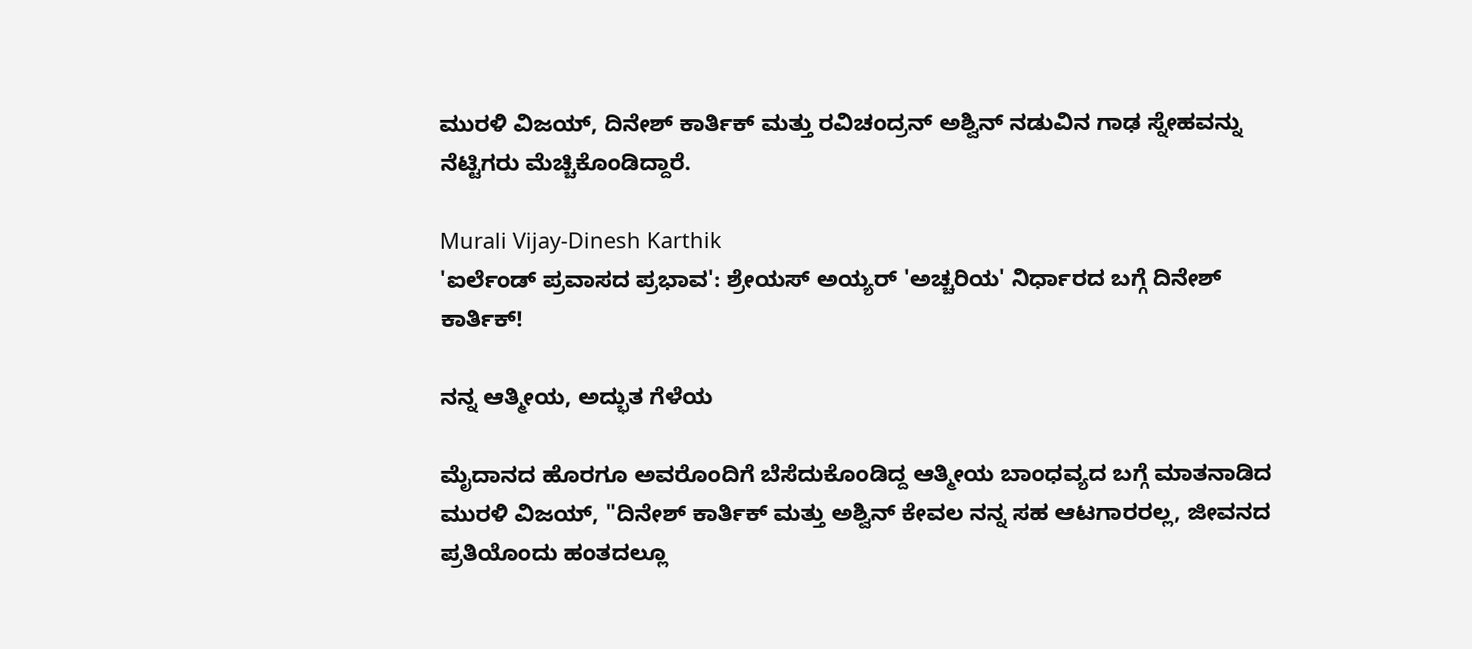ಮುರಳಿ ವಿಜಯ್, ದಿನೇಶ್ ಕಾರ್ತಿಕ್ ಮತ್ತು ರವಿಚಂದ್ರನ್ ಅಶ್ವಿನ್ ನಡುವಿನ ಗಾಢ ಸ್ನೇಹವನ್ನು ನೆಟ್ಟಿಗರು ಮೆಚ್ಚಿಕೊಂಡಿದ್ದಾರೆ.

Murali Vijay-Dinesh Karthik
'ಐರ್ಲೆಂಡ್ ಪ್ರವಾಸದ ಪ್ರಭಾವ': ಶ್ರೇಯಸ್ ಅಯ್ಯರ್ 'ಅಚ್ಚರಿಯ' ನಿರ್ಧಾರದ ಬಗ್ಗೆ ದಿನೇಶ್ ಕಾರ್ತಿಕ್!

ನನ್ನ ಆತ್ಮೀಯ, ಅದ್ಭುತ ಗೆಳೆಯ

ಮೈದಾನದ ಹೊರಗೂ ಅವರೊಂದಿಗೆ ಬೆಸೆದುಕೊಂಡಿದ್ದ ಆತ್ಮೀಯ ಬಾಂಧವ್ಯದ ಬಗ್ಗೆ ಮಾತನಾಡಿದ ಮುರಳಿ ವಿಜಯ್, "ದಿನೇಶ್ ಕಾರ್ತಿಕ್ ಮತ್ತು ಅಶ್ವಿನ್ ಕೇವಲ ನನ್ನ ಸಹ ಆಟಗಾರರಲ್ಲ, ಜೀವನದ ಪ್ರತಿಯೊಂದು ಹಂತದಲ್ಲೂ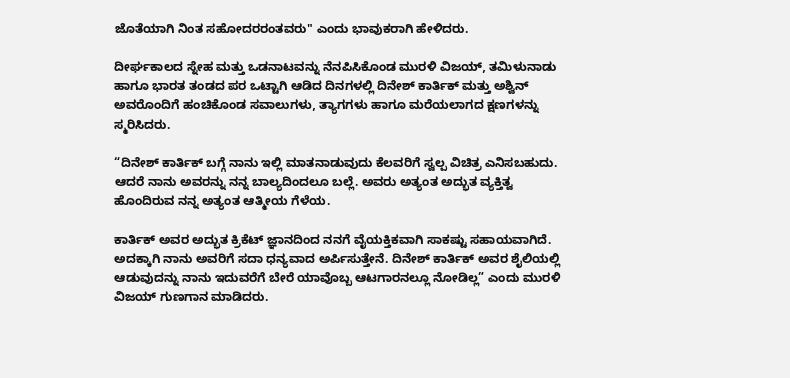ಜೊತೆಯಾಗಿ ನಿಂತ ಸಹೋದರರಂತವರು" ಎಂದು ಭಾವುಕರಾಗಿ ಹೇಳಿದರು.

ದೀರ್ಘಕಾಲದ ಸ್ನೇಹ ಮತ್ತು ಒಡನಾಟವನ್ನು ನೆನಪಿಸಿಕೊಂಡ ಮುರಳಿ ವಿಜಯ್, ತಮಿಳುನಾಡು ಹಾಗೂ ಭಾರತ ತಂಡದ ಪರ ಒಟ್ಟಾಗಿ ಆಡಿದ ದಿನಗಳಲ್ಲಿ ದಿನೇಶ್ ಕಾರ್ತಿಕ್ ಮತ್ತು ಅಶ್ವಿನ್ ಅವರೊಂದಿಗೆ ಹಂಚಿಕೊಂಡ ಸವಾಲುಗಳು, ತ್ಯಾಗಗಳು ಹಾಗೂ ಮರೆಯಲಾಗದ ಕ್ಷಣಗಳನ್ನು ಸ್ಮರಿಸಿದರು.

“ದಿನೇಶ್ ಕಾರ್ತಿಕ್ ಬಗ್ಗೆ ನಾನು ಇಲ್ಲಿ ಮಾತನಾಡುವುದು ಕೆಲವರಿಗೆ ಸ್ವಲ್ಪ ವಿಚಿತ್ರ ಎನಿಸಬಹುದು. ಆದರೆ ನಾನು ಅವರನ್ನು ನನ್ನ ಬಾಲ್ಯದಿಂದಲೂ ಬಲ್ಲೆ. ಅವರು ಅತ್ಯಂತ ಅದ್ಭುತ ವ್ಯಕ್ತಿತ್ವ ಹೊಂದಿರುವ ನನ್ನ ಅತ್ಯಂತ ಆತ್ಮೀಯ ಗೆಳೆಯ.

ಕಾರ್ತಿಕ್ ಅವರ ಅದ್ಭುತ ಕ್ರಿಕೆಟ್ ಜ್ಞಾನದಿಂದ ನನಗೆ ವೈಯಕ್ತಿಕವಾಗಿ ಸಾಕಷ್ಟು ಸಹಾಯವಾಗಿದೆ. ಅದಕ್ಕಾಗಿ ನಾನು ಅವರಿಗೆ ಸದಾ ಧನ್ಯವಾದ ಅರ್ಪಿಸುತ್ತೇನೆ. ದಿನೇಶ್ ಕಾರ್ತಿಕ್ ಅವರ ಶೈಲಿಯಲ್ಲಿ ಆಡುವುದನ್ನು ನಾನು ಇದುವರೆಗೆ ಬೇರೆ ಯಾವೊಬ್ಬ ಆಟಗಾರನಲ್ಲೂ ನೋಡಿಲ್ಲ” ಎಂದು ಮುರಳಿ ವಿಜಯ್ ಗುಣಗಾನ ಮಾಡಿದರು.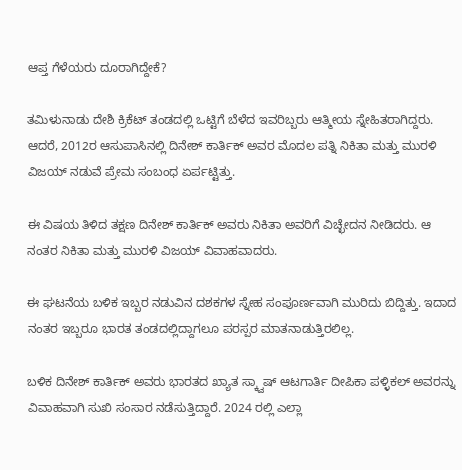ಆಪ್ತ ಗೆಳೆಯರು ದೂರಾಗಿದ್ದೇಕೆ?

ತಮಿಳುನಾಡು ದೇಶಿ ಕ್ರಿಕೆಟ್ ತಂಡದಲ್ಲಿ ಒಟ್ಟಿಗೆ ಬೆಳೆದ ಇವರಿಬ್ಬರು ಆತ್ಮೀಯ ಸ್ನೇಹಿತರಾಗಿದ್ದರು. ಆದರೆ, 2012ರ ಆಸುಪಾಸಿನಲ್ಲಿ ದಿನೇಶ್ ಕಾರ್ತಿಕ್ ಅವರ ಮೊದಲ ಪತ್ನಿ ನಿಕಿತಾ ಮತ್ತು ಮುರಳಿ ವಿಜಯ್ ನಡುವೆ ಪ್ರೇಮ ಸಂಬಂಧ ಏರ್ಪಟ್ಟಿತ್ತು.

ಈ ವಿಷಯ ತಿಳಿದ ತಕ್ಷಣ ದಿನೇಶ್ ಕಾರ್ತಿಕ್ ಅವರು ನಿಕಿತಾ ಅವರಿಗೆ ವಿಚ್ಛೇದನ ನೀಡಿದರು. ಆ ನಂತರ ನಿಕಿತಾ ಮತ್ತು ಮುರಳಿ ವಿಜಯ್ ವಿವಾಹವಾದರು.

ಈ ಘಟನೆಯ ಬಳಿಕ ಇಬ್ಬರ ನಡುವಿನ ದಶಕಗಳ ಸ್ನೇಹ ಸಂಪೂರ್ಣವಾಗಿ ಮುರಿದು ಬಿದ್ದಿತ್ತು. ಇದಾದ ನಂತರ ಇಬ್ಬರೂ ಭಾರತ ತಂಡದಲ್ಲಿದ್ದಾಗಲೂ ಪರಸ್ಪರ ಮಾತನಾಡುತ್ತಿರಲಿಲ್ಲ.

ಬಳಿಕ ದಿನೇಶ್ ಕಾರ್ತಿಕ್ ಅವರು ಭಾರತದ ಖ್ಯಾತ ಸ್ಕ್ವಾಷ್ ಆಟಗಾರ್ತಿ ದೀಪಿಕಾ ಪಳ್ಳಿಕಲ್ ಅವರನ್ನು ವಿವಾಹವಾಗಿ ಸುಖಿ ಸಂಸಾರ ನಡೆಸುತ್ತಿದ್ದಾರೆ. 2024 ರಲ್ಲಿ ಎಲ್ಲಾ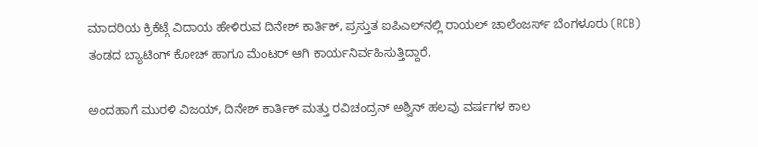ಮಾದರಿಯ ಕ್ರಿಕೆಟ್ಗೆ ವಿದಾಯ ಹೇಳಿರುವ ದಿನೇಶ್ ಕಾರ್ತಿಕ್, ಪ್ರಸ್ತುತ ಐಪಿಎಲ್‌ನಲ್ಲಿ ರಾಯಲ್ ಚಾಲೆಂಜರ್ಸ್ ಬೆಂಗಳೂರು (RCB) ತಂಡದ ಬ್ಯಾಟಿಂಗ್ ಕೋಚ್ ಹಾಗೂ ಮೆಂಟರ್ ಆಗಿ ಕಾರ್ಯನಿರ್ವಹಿಸುತ್ತಿದ್ದಾರೆ.

ಅಂದಹಾಗೆ ಮುರಳಿ ವಿಜಯ್, ದಿನೇಶ್ ಕಾರ್ತಿಕ್ ಮತ್ತು ರವಿಚಂದ್ರನ್ ಅಶ್ವಿನ್ ಹಲವು ವರ್ಷಗಳ ಕಾಲ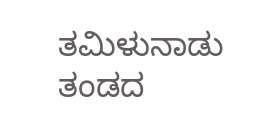ತಮಿಳುನಾಡು ತಂಡದ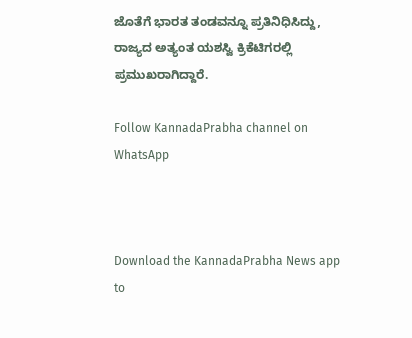ಜೊತೆಗೆ ಭಾರತ ತಂಡವನ್ನೂ ಪ್ರತಿನಿಧಿಸಿದ್ದು, ರಾಜ್ಯದ ಅತ್ಯಂತ ಯಶಸ್ವಿ ಕ್ರಿಕೆಟಿಗರಲ್ಲಿ ಪ್ರಮುಖರಾಗಿದ್ದಾರೆ.

Follow KannadaPrabha channel on WhatsApp



Download the KannadaPrabha News app to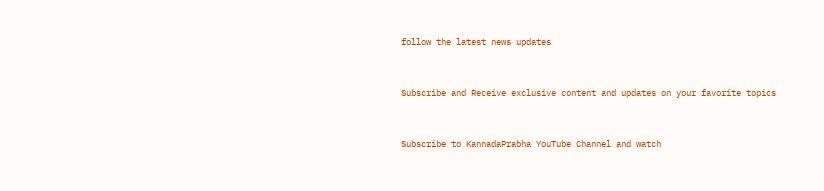follow the latest news updates



Subscribe and Receive exclusive content and updates on your favorite topics



Subscribe to KannadaPrabha YouTube Channel and watch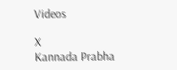Videos

X
Kannada Prabha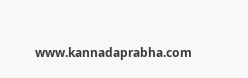www.kannadaprabha.com